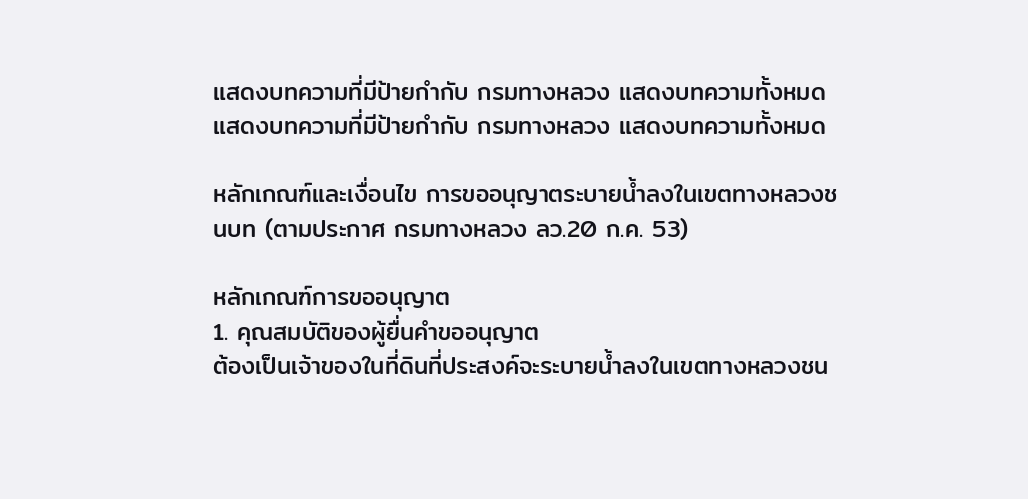แสดงบทความที่มีป้ายกำกับ กรมทางหลวง แสดงบทความทั้งหมด
แสดงบทความที่มีป้ายกำกับ กรมทางหลวง แสดงบทความทั้งหมด

หลักเกณฑ์และเงื่อนไข การขออนุญาตระบายน้ำลงในเขตทางหลวงชนบท (ตามประกาศ กรมทางหลวง ลว.20 ก.ค. 53)

หลักเกณฑ์การขออนุญาต
1. คุณสมบัติของผู้ยื่นคำขออนุญาต
ต้องเป็นเจ้าของในที่ดินที่ประสงค์จะระบายน้ำลงในเขตทางหลวงชน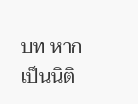บท หากเป็นนิติ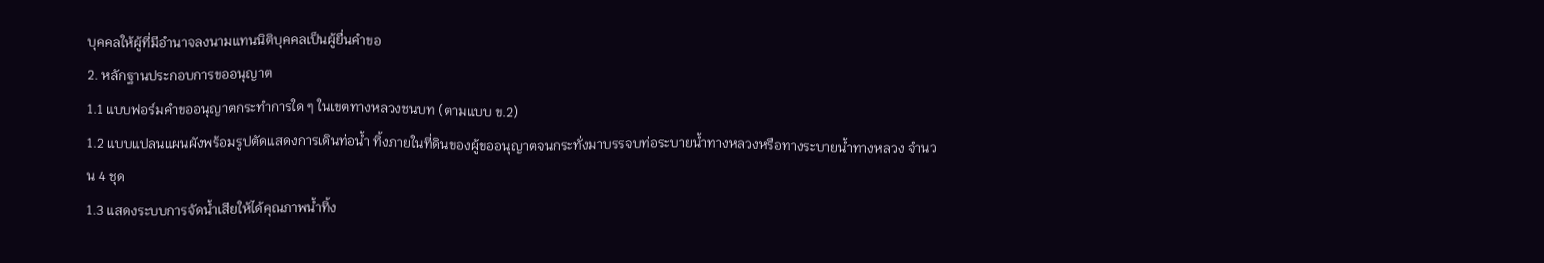บุคคลให้ผู้ที่มีอำนาจลงนามแทนนิติบุคคลเป็นผู้ยื่นคำขอ
2. หลักฐานประกอบการขออนุญาต
1.1 แบบฟอร์มคำขออนุญาตกระทำการใด ๆ ในเขตทางหลวงชนบท (ตามแบบ ข.2)
1.2 แบบแปลนแผนผังพร้อมรูปตัดแสดงการเดินท่อน้ำ ทิ้งภายในที่ดินของผู้ขออนุญาตจนกระทั่งมาบรรจบท่อระบายน้ำทางหลวงหรือทางระบายน้ำทางหลวง จำนวน 4 ชุด
1.3 แสดงระบบการจัดน้ำเสียให้ได้คุณภาพน้ำทิ้ง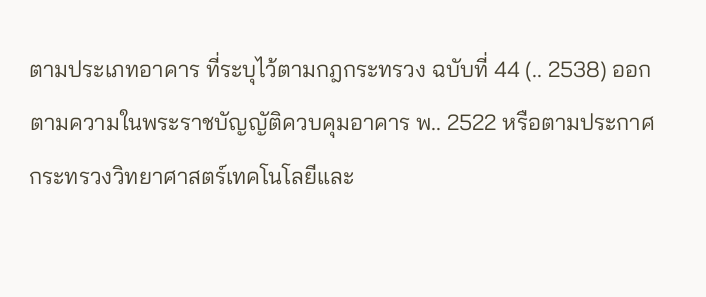ตามประเภทอาคาร ที่ระบุไว้ตามกฎกระทรวง ฉบับที่ 44 (.. 2538) ออกตามความในพระราชบัญญัติควบคุมอาคาร พ.. 2522 หรือตามประกาศกระทรวงวิทยาศาสตร์เทคโนโลยีและ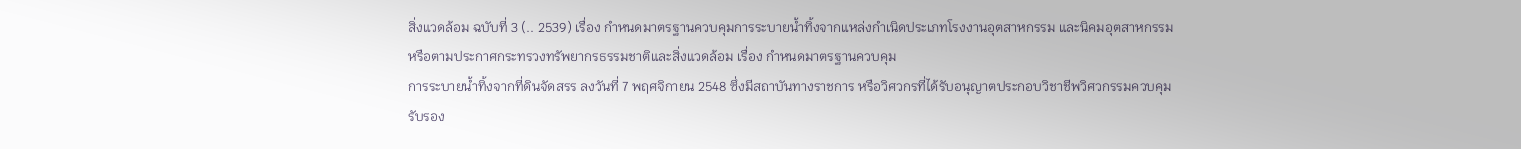สิ่งแวดล้อม ฉบับที่ 3 (.. 2539) เรื่อง กำหนดมาตรฐานควบคุมการระบายน้ำทิ้งจากแหล่งกำเนิดประเภทโรงงานอุตสาหกรรม และนิคมอุตสาหกรรม หรือตามประกาศกระทรวงทรัพยากรธรรมชาติและสิ่งแวดล้อม เรื่อง กำหนดมาตรฐานควบคุม
การระบายน้ำทิ้งจากที่ดินจัดสรร ลงวันที่ 7 พฤศจิกายน 2548 ซึ่งมีสถาบันทางราชการ หรือวิศวกรที่ได้รับอนุญาตประกอบวิชาชีพวิศวกรรมควบคุมรับรอง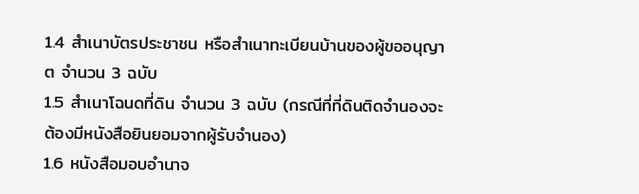1.4 สำเนาบัตรประชาชน หรือสำเนาทะเบียนบ้านของผู้ขออนุญาต จำนวน 3 ฉบับ
1.5 สำเนาโฉนดที่ดิน จำนวน 3 ฉบับ (กรณีที่ที่ดินติดจำนองจะต้องมีหนังสือยินยอมจากผู้รับจำนอง)
1.6 หนังสือมอบอำนาจ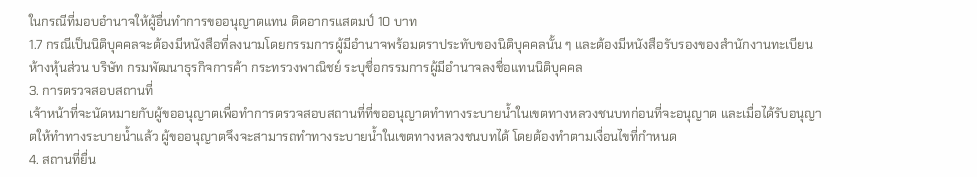ในกรณีที่มอบอำนาจให้ผู้อื่นทำการขออนุญาตแทน ติดอากรแสตมป์ 10 บาท
1.7 กรณีเป็นนิติบุคคลจะต้องมีหนังสือที่ลงนามโดยกรรมการผู้มีอำนาจพร้อมตราประทับของนิติบุคคลนั้น ๆ และต้องมีหนังสือรับรองของสำนักงานทะเบียนห้างหุ้นส่วน บริษัท กรมพัฒนาธุรกิจการค้า กระทรวงพาณิชย์ ระบุชื่อกรรมการผู้มีอำนาจลงชื่อแทนนิติบุคคล
3. การตรวจสอบสถานที่
เจ้าหน้าที่จะนัดหมายกับผู้ขออนุญาตเพื่อทำการตรวจสอบสถานที่ที่ขออนุญาตทำทางระบายน้ำในเขตทางหลวงชนบทก่อนที่จะอนุญาต และเมื่อได้รับอนุญาตให้ทำทางระบายน้ำแล้ว ผู้ขออนุญาตจึงจะสามารถทำทางระบายน้ำในเขตทางหลวงชนบทได้ โดยต้องทำตามเงื่อนไขที่กำหนด
4. สถานที่ยื่น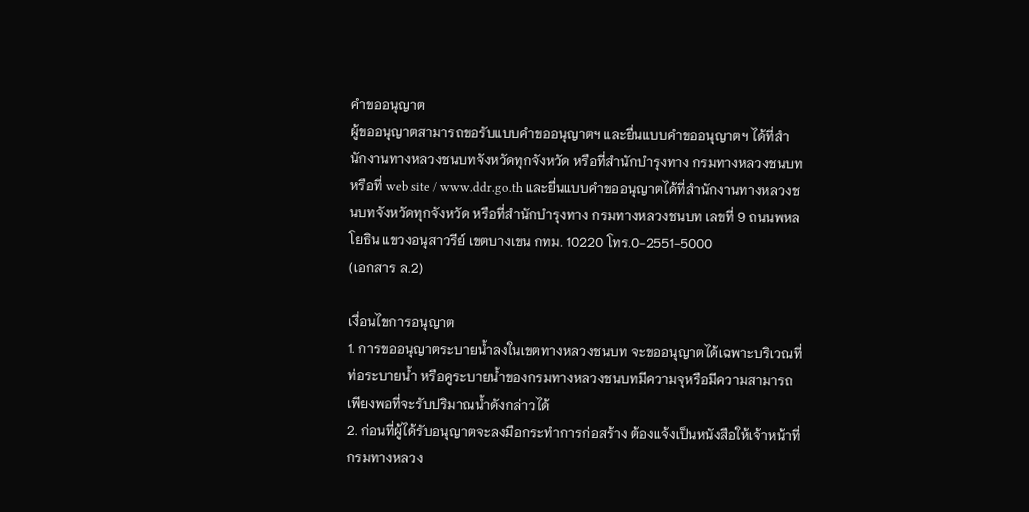คำขออนุญาต
ผู้ขออนุญาตสามารถขอรับแบบคำขออนุญาตฯ และยื่นแบบคำขออนุญาตฯ ได้ที่สำนักงานทางหลวงชนบทจังหวัดทุกจังหวัด หรือที่สำนักบำรุงทาง กรมทางหลวงชนบท หรือที่ web site / www.ddr.go.th และยื่นแบบคำขออนุญาตได้ที่สำนักงานทางหลวงชนบทจังหวัดทุกจังหวัด หรือที่สำนักบำรุงทาง กรมทางหลวงชนบท เลขที่ 9 ถนนพหลโยธิน แขวงอนุสาวรีย์ เขตบางเขน กทม. 10220 โทร.0-2551-5000
(เอกสาร ล.2)

เงื่อนไขการอนุญาต
1. การขออนุญาตระบายน้ำลงในเขตทางหลวงชนบท จะขออนุญาตได้เฉพาะบริเวณที่ท่อระบายน้ำ หรือคูระบายน้ำของกรมทางหลวงชนบทมีความจุหรือมีความสามารถเพียงพอที่จะรับปริมาณน้ำดังกล่าวได้
2. ก่อนที่ผู้ได้รับอนุญาตจะลงมือกระทำการก่อสร้าง ต้องแจ้งเป็นหนังสือให้เจ้าหน้าที่กรมทางหลวง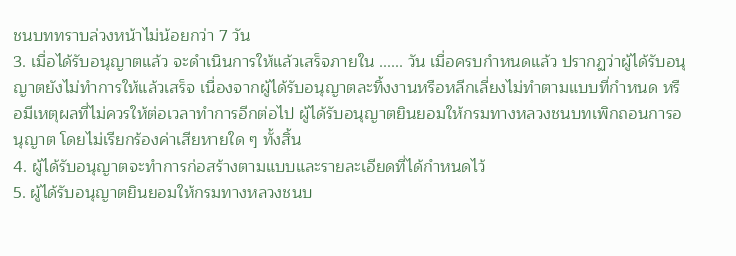ชนบททราบล่วงหน้าไม่น้อยกว่า 7 วัน
3. เมื่อได้รับอนุญาตแล้ว จะดำเนินการให้แล้วเสร็จภายใน ...... วัน เมื่อครบกำหนดแล้ว ปรากฏว่าผู้ได้รับอนุญาตยังไม่ทำการให้แล้วเสร็จ เนื่องจากผู้ได้รับอนุญาตละทิ้งงานหรือหลีกเลี่ยงไม่ทำตามแบบที่กำหนด หรือมีเหตุผลที่ไม่ควรให้ต่อเวลาทำการอีกต่อไป ผู้ได้รับอนุญาตยินยอมให้กรมทางหลวงชนบทเพิกถอนการอนุญาต โดยไม่เรียกร้องค่าเสียหายใด ๆ ทั้งสิ้น
4. ผู้ได้รับอนุญาตจะทำการก่อสร้างตามแบบและรายละเอียดที่ได้กำหนดไว้
5. ผู้ได้รับอนุญาตยินยอมให้กรมทางหลวงชนบ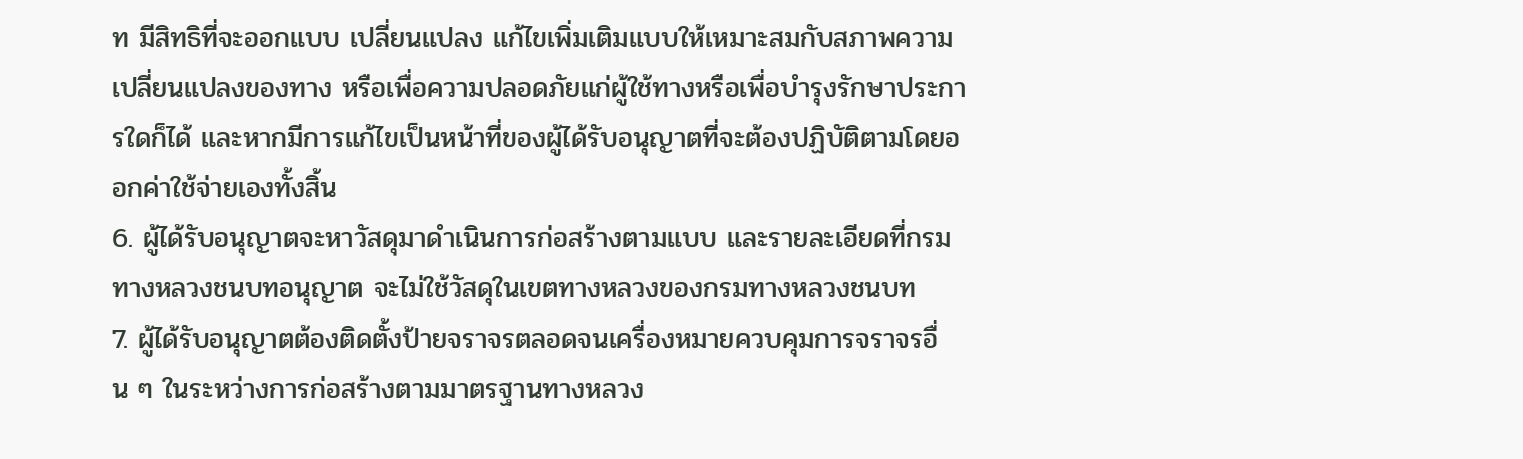ท มีสิทธิที่จะออกแบบ เปลี่ยนแปลง แก้ไขเพิ่มเติมแบบให้เหมาะสมกับสภาพความเปลี่ยนแปลงของทาง หรือเพื่อความปลอดภัยแก่ผู้ใช้ทางหรือเพื่อบำรุงรักษาประการใดก็ได้ และหากมีการแก้ไขเป็นหน้าที่ของผู้ได้รับอนุญาตที่จะต้องปฏิบัติตามโดยออกค่าใช้จ่ายเองทั้งสิ้น
6. ผู้ได้รับอนุญาตจะหาวัสดุมาดำเนินการก่อสร้างตามแบบ และรายละเอียดที่กรมทางหลวงชนบทอนุญาต จะไม่ใช้วัสดุในเขตทางหลวงของกรมทางหลวงชนบท
7. ผู้ได้รับอนุญาตต้องติดตั้งป้ายจราจรตลอดจนเครื่องหมายควบคุมการจราจรอื่น ๆ ในระหว่างการก่อสร้างตามมาตรฐานทางหลวง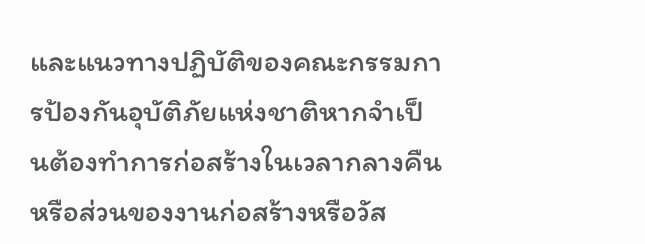และแนวทางปฏิบัติของคณะกรรมการป้องกันอุบัติภัยแห่งชาติหากจำเป็นต้องทำการก่อสร้างในเวลากลางคืน หรือส่วนของงานก่อสร้างหรือวัส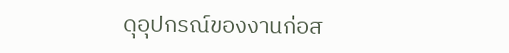ดุอุปกรณ์ของงานก่อส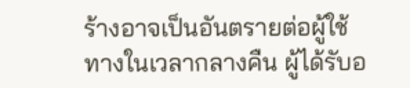ร้างอาจเป็นอันตรายต่อผู้ใช้ทางในเวลากลางคืน ผู้ได้รับอ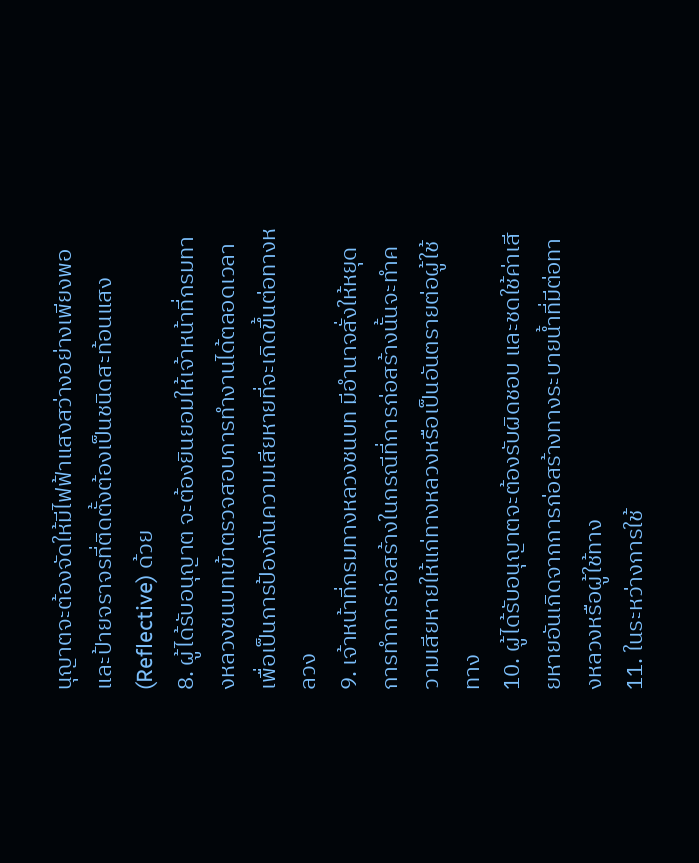นุญาตจะต้องจัดให้มีไฟฟ้าแสงสว่างอย่างเพียงพอและป้ายจราจรที่ติดตั้งต้องเป็นชนิดสะท้อนแสง (Reflective) ด้วย
8. ผู้ได้รับอนุญาต จะต้องยินยอมให้เจ้าหน้าที่กรมทางหลวงชนบทเข้าตรวจสอบการทำงานได้ตลอดเวลาเพื่อเป็นการป้องกันความเสียหายที่จะเกิดขึ้นต่อทางหลวง
9. เจ้าหน้าที่กรมทางหลวงชนบท มีอำนาจสั่งให้หยุดการทำการก่อสร้างในกรณีที่การก่อสร้างนั้นจะทำความเสียหายให้แก่ทางหลวงหรือเป็นอันตรายต่อผู้ใช้ทาง
10. ผู้ได้รับอนุญาตจะต้องรับผิดชอบ และชดใช้ค่าเสียหายอันเกิดจากการก่อสร้างทางระบายน้ำที่มีต่อทางหลวงหรือผู้ใช้ทาง
11. ในระหว่างการใช้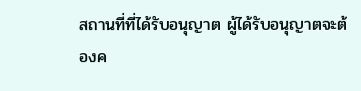สถานที่ที่ได้รับอนุญาต ผู้ได้รับอนุญาตจะต้องค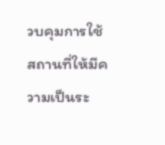วบคุมการใช้สถานที่ให้มีความเป็นระ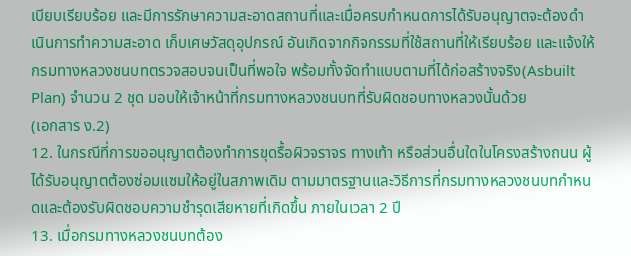เบียบเรียบร้อย และมีการรักษาความสะอาดสถานที่และเมื่อครบกำหนดการได้รับอนุญาตจะต้องดำเนินการทำความสะอาด เก็บเศษวัสดุอุปกรณ์ อันเกิดจากกิจกรรมที่ใช้สถานที่ให้เรียบร้อย และแจ้งให้กรมทางหลวงชนบทตรวจสอบจนเป็นที่พอใจ พร้อมทั้งจัดทำแบบตามที่ได้ก่อสร้างจริง(Asbuilt Plan) จำนวน 2 ชุด มอบให้เจ้าหน้าที่กรมทางหลวงชนบทที่รับผิดชอบทางหลวงนั้นด้วย
(เอกสาร ง.2)
12. ในกรณีที่การขออนุญาตต้องทำการขุดรื้อผิวจราจร ทางเท้า หรือส่วนอื่นใดในโครงสร้างถนน ผู้ได้รับอนุญาตต้องซ่อมแซมให้อยู่ในสภาพเดิม ตามมาตรฐานและวิธีการที่กรมทางหลวงชนบทกำหนดและต้องรับผิดชอบความชำรุดเสียหายที่เกิดขึ้น ภายในเวลา 2 ปี
13. เมื่อกรมทางหลวงชนบทต้อง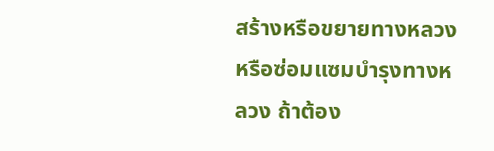สร้างหรือขยายทางหลวง หรือซ่อมแซมบำรุงทางหลวง ถ้าต้อง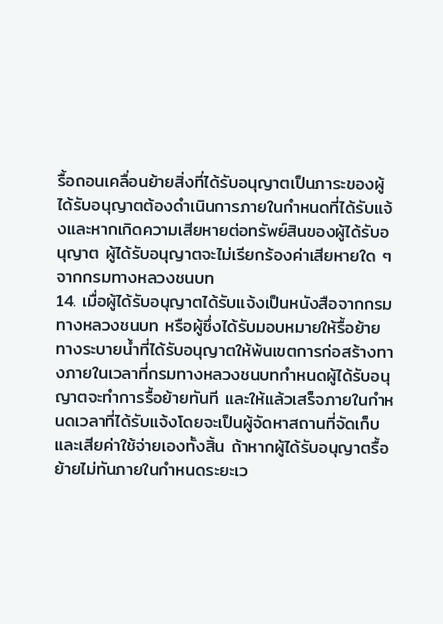รื้อถอนเคลื่อนย้ายสิ่งที่ได้รับอนุญาตเป็นภาระของผู้ได้รับอนุญาตต้องดำเนินการภายในกำหนดที่ได้รับแจ้งและหากเกิดความเสียหายต่อทรัพย์สินของผู้ได้รับอนุญาต ผู้ได้รับอนุญาตจะไม่เรียกร้องค่าเสียหายใด ๆจากกรมทางหลวงชนบท
14. เมื่อผู้ได้รับอนุญาตได้รับแจ้งเป็นหนังสือจากกรมทางหลวงชนบท หรือผู้ซึ่งได้รับมอบหมายให้รื้อย้ายทางระบายน้ำที่ได้รับอนุญาตให้พ้นเขตการก่อสร้างทางภายในเวลาที่กรมทางหลวงชนบทกำหนดผู้ได้รับอนุญาตจะทำการรื้อย้ายทันที และให้แล้วเสร็จภายในกำหนดเวลาที่ได้รับแจ้งโดยจะเป็นผู้จัดหาสถานที่จัดเก็บและเสียค่าใช้จ่ายเองทั้งสิ้น ถ้าหากผู้ได้รับอนุญาตรื้อย้ายไม่ทันภายในกำหนดระยะเว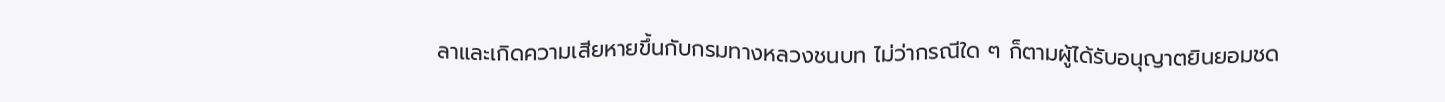ลาและเกิดความเสียหายขึ้นกับกรมทางหลวงชนบท ไม่ว่ากรณีใด ๆ ก็ตามผู้ได้รับอนุญาตยินยอมชด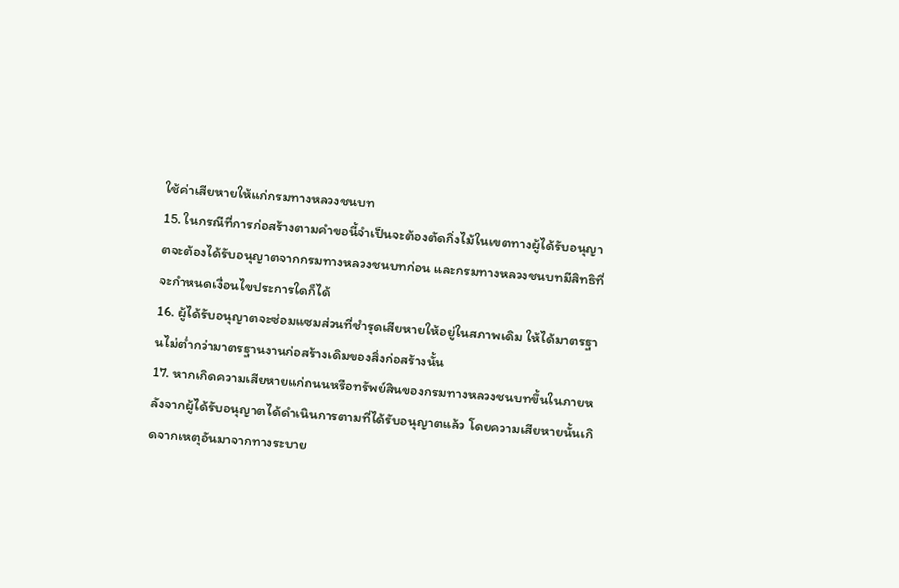ใช้ค่าเสียหายให้แก่กรมทางหลวงชนบท
15. ในกรณีที่การก่อสร้างตามคำขอนี้จำเป็นจะต้องตัดกิ่งไม้ในเขตทางผู้ได้รับอนุญาตจะต้องได้รับอนุญาตจากกรมทางหลวงชนบทก่อน และกรมทางหลวงชนบทมีสิทธิที่จะกำหนดเงื่อนไขประการใดก็ได้
16. ผู้ได้รับอนุญาตจะซ่อมแซมส่วนที่ชำรุดเสียหายให้อยู่ในสภาพเดิม ให้ได้มาตรฐานไม่ต่ำกว่ามาตรฐานงานก่อสร้างเดิมของสิ่งก่อสร้างนั้น
17. หากเกิดความเสียหายแก่ถนนหรือทรัพย์สินของกรมทางหลวงชนบทขึ้นในภายหลังจากผู้ได้รับอนุญาตได้ดำเนินการตามที่ได้รับอนุญาตแล้ว โดยความเสียหายนั้นเกิดจากเหตุอันมาจากทางระบาย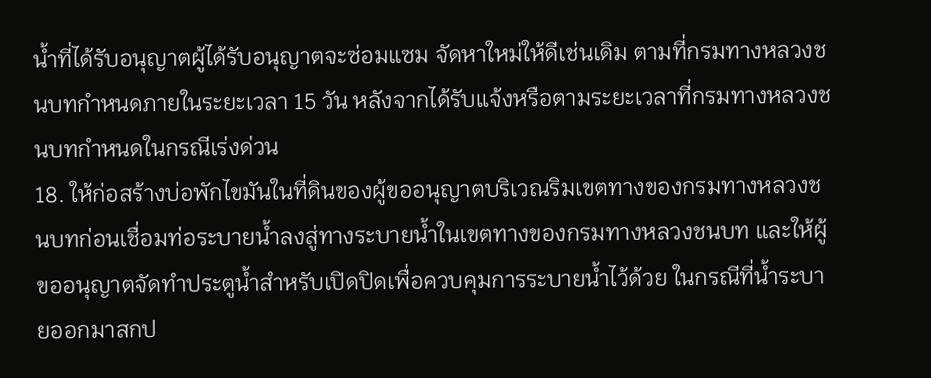น้ำที่ได้รับอนุญาตผู้ได้รับอนุญาตจะซ่อมแซม จัดหาใหม่ให้ดีเช่นเดิม ตามที่กรมทางหลวงชนบทกำหนดภายในระยะเวลา 15 วัน หลังจากได้รับแจ้งหรือตามระยะเวลาที่กรมทางหลวงชนบทกำหนดในกรณีเร่งด่วน
18. ให้ก่อสร้างบ่อพักไขมันในที่ดินของผู้ขออนุญาตบริเวณริมเขตทางของกรมทางหลวงชนบทก่อนเชื่อมท่อระบายน้ำลงสู่ทางระบายน้ำในเขตทางของกรมทางหลวงชนบท และให้ผู้ขออนุญาตจัดทำประตูน้ำสำหรับเปิดปิดเพื่อควบคุมการระบายน้ำไว้ด้วย ในกรณีที่น้ำระบายออกมาสกป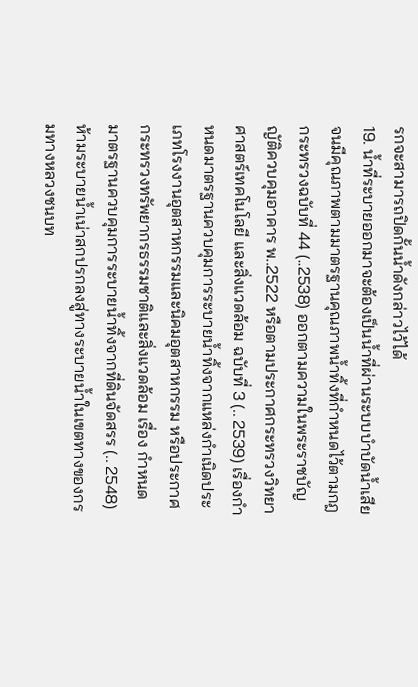รกจะสามารถปิดกั้นน้ำดังกล่าวไว้ได้
19. น้ำที่ระบายออกมาจะต้องเป็นน้ำที่ผ่านระบบบำบัดน้ำเสียจนมีคุณภาพตามมาตรฐานคุณภาพน้ำทิ้งที่กำหนดไว้ตามกฎกระทรวงฉบับที่ 44 (..2538) ออกตามความในพระราชบัญญัติควบคุมอาคาร พ..2522 หรือตามประกาศกระทรวงวิทยาศาสตร์เทคโนโลยี และสิ่งแวดล้อม ฉบับที่ 3 (.. 2539) เรื่องกำหนดมาตรฐานควบคุมการระบายน้ำทิ้งจากแหล่งกำเนิดประเภทโรงงานอุตสาหกรรมและนิคมอุตสาหกรรม หรือประกาศกระทรวงทรัพยากรธรรมชาติและสิ่งแวดล้อม เรื่อง กำหนดมาตรฐานควบคุมการระบายน้ำทิ้งจากที่ดินจัดสรร (.. 2548) ห้ามระบายน้ำเน่าสกปรกลงสู่ทางระบายน้ำในเขตทางของกรมทางหลวงชนบท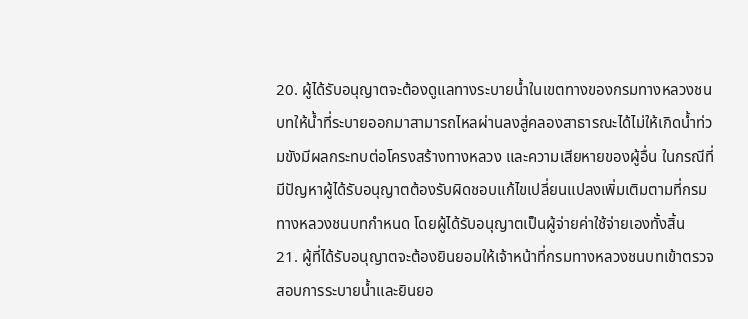20. ผู้ได้รับอนุญาตจะต้องดูแลทางระบายน้ำในเขตทางของกรมทางหลวงชนบทให้น้ำที่ระบายออกมาสามารถไหลผ่านลงสู่คลองสาธารณะได้ไม่ให้เกิดน้ำท่วมขังมีผลกระทบต่อโครงสร้างทางหลวง และความเสียหายของผู้อื่น ในกรณีที่มีปัญหาผู้ได้รับอนุญาตต้องรับผิดชอบแก้ไขเปลี่ยนแปลงเพิ่มเติมตามที่กรมทางหลวงชนบทกำหนด โดยผู้ได้รับอนุญาตเป็นผู้จ่ายค่าใช้จ่ายเองทั้งสิ้น
21. ผู้ที่ได้รับอนุญาตจะต้องยินยอมให้เจ้าหน้าที่กรมทางหลวงชนบทเข้าตรวจสอบการระบายน้ำและยินยอ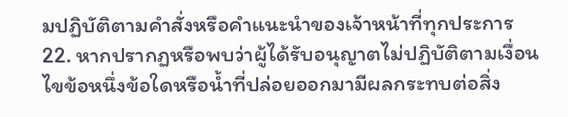มปฏิบัติตามคำสั่งหรือคำแนะนำของเจ้าหน้าที่ทุกประการ
22. หากปรากฏหรือพบว่าผู้ได้รับอนุญาตไม่ปฏิบัติตามเงื่อนไขข้อหนึ่งข้อใดหรือน้ำที่ปล่อยออกมามีผลกระทบต่อสิ่ง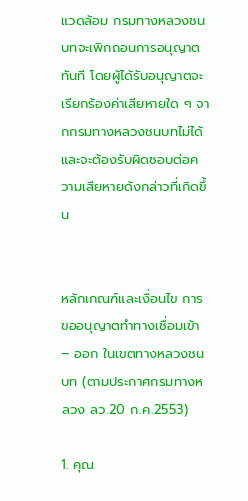แวดล้อม กรมทางหลวงชนบทจะเพิกถอนการอนุญาตทันที โดยผู้ได้รับอนุญาตจะเรียกร้องค่าเสียหายใด ๆ จากกรมทางหลวงชนบทไม่ได้ และจะต้องรับผิดชอบต่อความเสียหายดังกล่าวที่เกิดขึ้น


หลักเกณฑ์และเงื่อนไข การขออนุญาตทำทางเชื่อมเข้า – ออก ในเขตทางหลวงชนบท (ตามประกาศกรมทางหลวง ลว.20 ก.ค.2553)

1. คุณ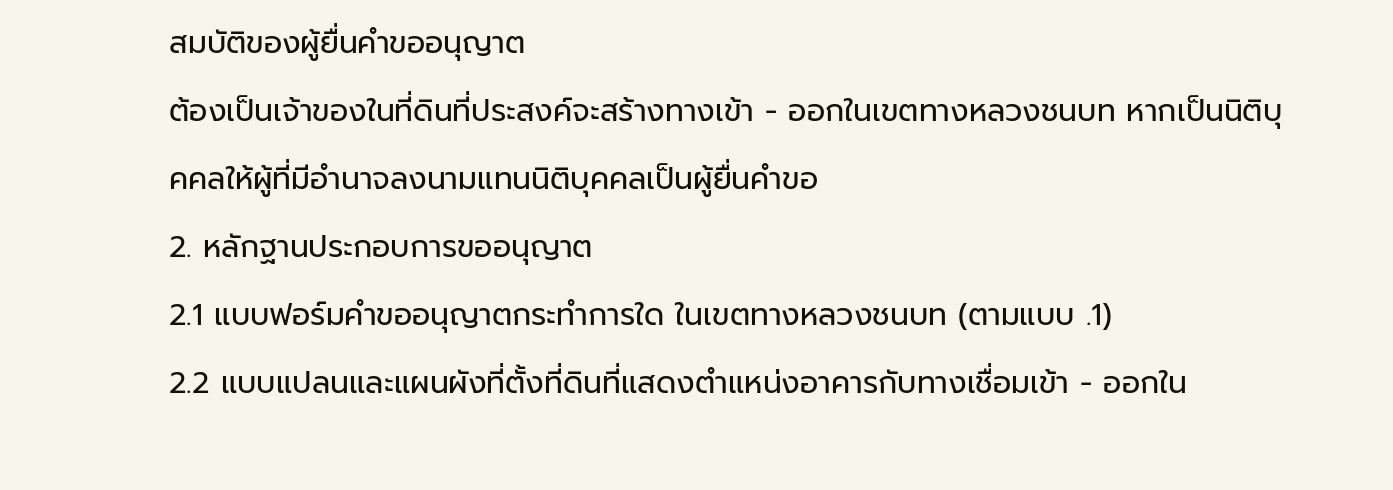สมบัติของผู้ยื่นคำขออนุญาต
ต้องเป็นเจ้าของในที่ดินที่ประสงค์จะสร้างทางเข้า - ออกในเขตทางหลวงชนบท หากเป็นนิติบุคคลให้ผู้ที่มีอำนาจลงนามแทนนิติบุคคลเป็นผู้ยื่นคำขอ
2. หลักฐานประกอบการขออนุญาต
2.1 แบบฟอร์มคำขออนุญาตกระทำการใด ในเขตทางหลวงชนบท (ตามแบบ .1)
2.2 แบบแปลนและแผนผังที่ตั้งที่ดินที่แสดงตำแหน่งอาคารกับทางเชื่อมเข้า - ออกใน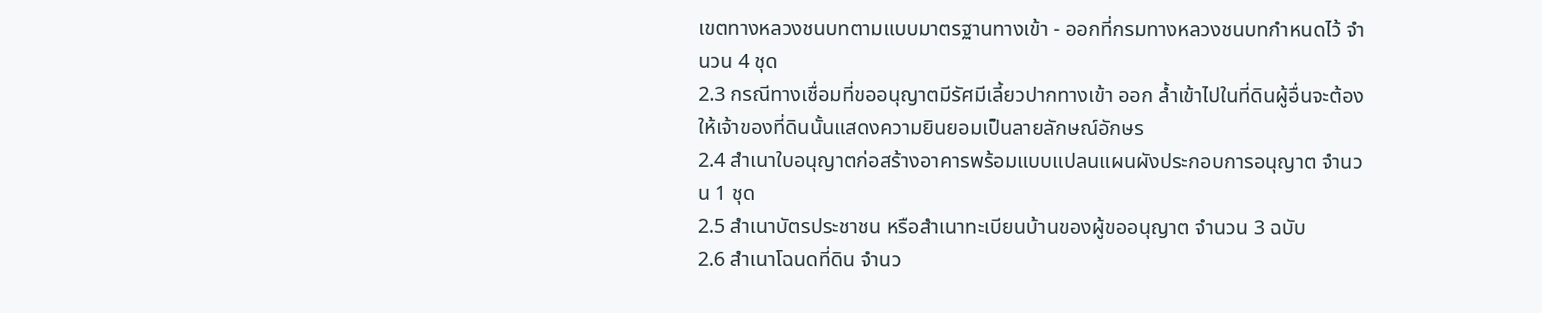เขตทางหลวงชนบทตามแบบมาตรฐานทางเข้า - ออกที่กรมทางหลวงชนบทกำหนดไว้ จำนวน 4 ชุด
2.3 กรณีทางเชื่อมที่ขออนุญาตมีรัศมีเลี้ยวปากทางเข้า ออก ล้ำเข้าไปในที่ดินผู้อื่นจะต้องให้เจ้าของที่ดินนั้นแสดงความยินยอมเป็นลายลักษณ์อักษร
2.4 สำเนาใบอนุญาตก่อสร้างอาคารพร้อมแบบแปลนแผนผังประกอบการอนุญาต จำนวน 1 ชุด
2.5 สำเนาบัตรประชาชน หรือสำเนาทะเบียนบ้านของผู้ขออนุญาต จำนวน 3 ฉบับ
2.6 สำเนาโฉนดที่ดิน จำนว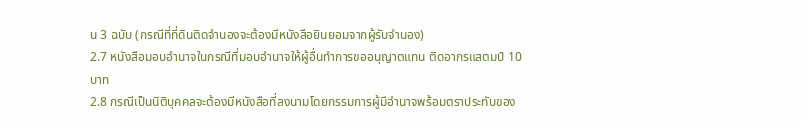น 3 ฉบับ (กรณีที่ที่ดินติดจำนองจะต้องมีหนังสือยินยอมจากผู้รับจำนอง)
2.7 หนังสือมอบอำนาจในกรณีที่มอบอำนาจให้ผู้อื่นทำการขออนุญาตแทน ติดอากรแสตมป์ 10 บาท
2.8 กรณีเป็นนิติบุคคลจะต้องมีหนังสือที่ลงนามโดยกรรมการผู้มีอำนาจพร้อมตราประทับของ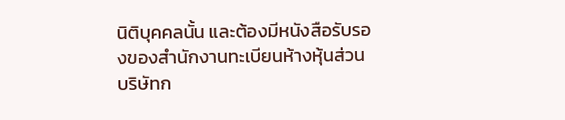นิติบุคคลนั้น และต้องมีหนังสือรับรองของสำนักงานทะเบียนห้างหุ้นส่วน บริษัทก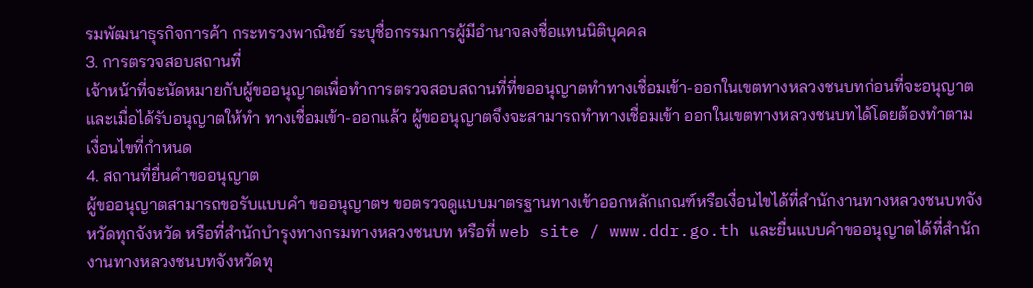รมพัฒนาธุรกิจการค้า กระทรวงพาณิชย์ ระบุชื่อกรรมการผู้มีอำนาจลงชื่อแทนนิติบุคคล
3. การตรวจสอบสถานที่
เจ้าหน้าที่จะนัดหมายกับผู้ขออนุญาตเพื่อทำการตรวจสอบสถานที่ที่ขออนุญาตทำทางเชื่อมเข้า-ออกในเขตทางหลวงชนบทก่อนที่จะอนุญาต และเมื่อได้รับอนุญาตให้ทำ ทางเชื่อมเข้า-ออกแล้ว ผู้ขออนุญาตจึงจะสามารถทำทางเชื่อมเข้า ออกในเขตทางหลวงชนบทได้โดยต้องทำตามเงื่อนไขที่กำหนด
4. สถานที่ยื่นคำขออนุญาต
ผู้ขออนุญาตสามารถขอรับแบบคำ ขออนุญาตฯ ขอตรวจดูแบบมาตรฐานทางเข้าออกหลักเกณฑ์หรือเงื่อนไขได้ที่สำนักงานทางหลวงชนบทจังหวัดทุกจังหวัด หรือที่สำนักบำรุงทางกรมทางหลวงชนบท หรือที่ web site / www.ddr.go.th และยื่นแบบคำขออนุญาตได้ที่สำนักงานทางหลวงชนบทจังหวัดทุ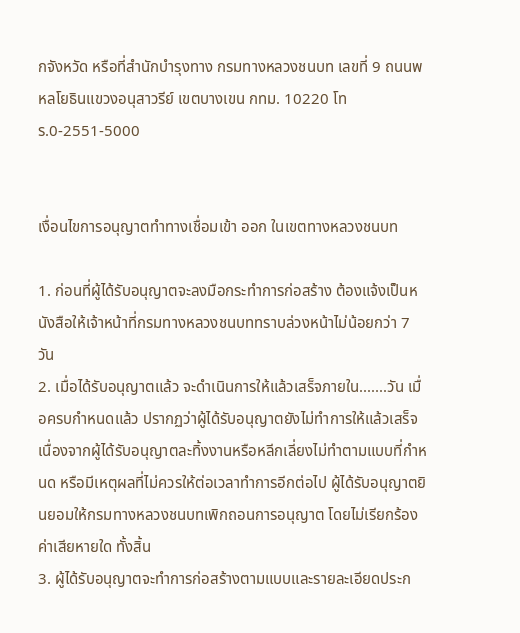กจังหวัด หรือที่สำนักบำรุงทาง กรมทางหลวงชนบท เลขที่ 9 ถนนพหลโยธินแขวงอนุสาวรีย์ เขตบางเขน กทม. 10220 โทร.0-2551-5000


เงื่อนไขการอนุญาตทำทางเชื่อมเข้า ออก ในเขตทางหลวงชนบท

1. ก่อนที่ผู้ได้รับอนุญาตจะลงมือกระทำการก่อสร้าง ต้องแจ้งเป็นหนังสือให้เจ้าหน้าที่กรมทางหลวงชนบททราบล่วงหน้าไม่น้อยกว่า 7 วัน
2. เมื่อได้รับอนุญาตแล้ว จะดำเนินการให้แล้วเสร็จภายใน.......วัน เมื่อครบกำหนดแล้ว ปรากฏว่าผู้ได้รับอนุญาตยังไม่ทำการให้แล้วเสร็จ เนื่องจากผู้ได้รับอนุญาตละทิ้งงานหรือหลีกเลี่ยงไม่ทำตามแบบที่กำหนด หรือมีเหตุผลที่ไม่ควรให้ต่อเวลาทำการอีกต่อไป ผู้ได้รับอนุญาตยินยอมให้กรมทางหลวงชนบทเพิกถอนการอนุญาต โดยไม่เรียกร้องค่าเสียหายใด ทั้งสิ้น
3. ผู้ได้รับอนุญาตจะทำการก่อสร้างตามแบบและรายละเอียดประก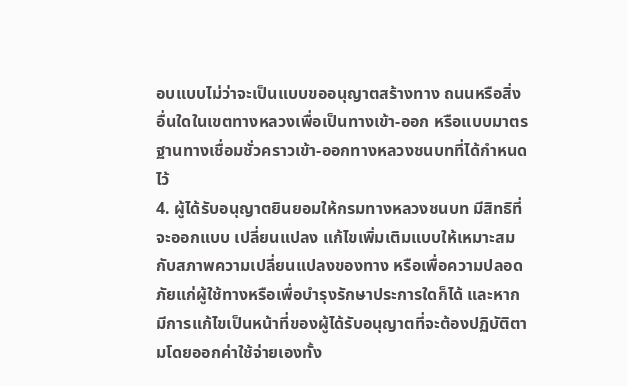อบแบบไม่ว่าจะเป็นแบบขออนุญาตสร้างทาง ถนนหรือสิ่งอื่นใดในเขตทางหลวงเพื่อเป็นทางเข้า-ออก หรือแบบมาตรฐานทางเชื่อมชั่วคราวเข้า-ออกทางหลวงชนบทที่ได้กำหนดไว้
4. ผู้ได้รับอนุญาตยินยอมให้กรมทางหลวงชนบท มีสิทธิที่จะออกแบบ เปลี่ยนแปลง แก้ไขเพิ่มเติมแบบให้เหมาะสมกับสภาพความเปลี่ยนแปลงของทาง หรือเพื่อความปลอดภัยแก่ผู้ใช้ทางหรือเพื่อบำรุงรักษาประการใดก็ได้ และหากมีการแก้ไขเป็นหน้าที่ของผู้ได้รับอนุญาตที่จะต้องปฏิบัติตามโดยออกค่าใช้จ่ายเองทั้ง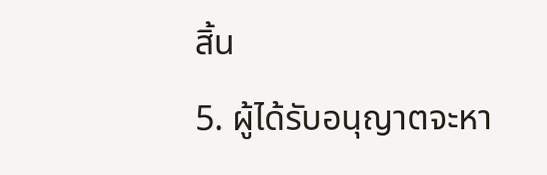สิ้น
5. ผู้ได้รับอนุญาตจะหา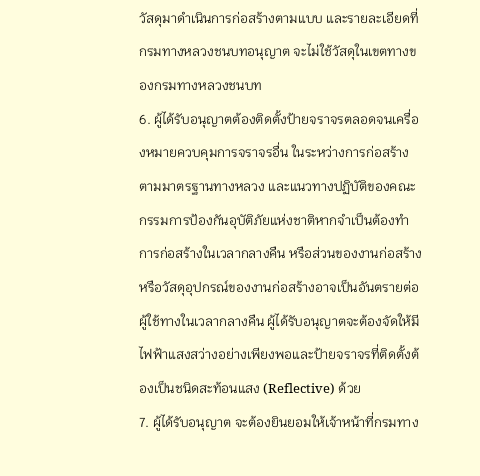วัสดุมาดำเนินการก่อสร้างตามแบบ และรายละเอียดที่กรมทางหลวงชนบทอนุญาต จะไม่ใช้วัสดุในเขตทางของกรมทางหลวงชนบท
6. ผู้ได้รับอนุญาตต้องติดตั้งป้ายจราจรตลอดจนเครื่องหมายควบคุมการจราจรอื่น ในระหว่างการก่อสร้างตามมาตรฐานทางหลวง และแนวทางปฏิบัติของคณะกรรมการป้องกันอุบัติภัยแห่งชาติหากจำเป็นต้องทำการก่อสร้างในเวลากลางคืน หรือส่วนของงานก่อสร้างหรือวัสดุอุปกรณ์ของงานก่อสร้างอาจเป็นอันตรายต่อผู้ใช้ทางในเวลากลางคืน ผู้ได้รับอนุญาตจะต้องจัดให้มีไฟฟ้าแสงสว่างอย่างเพียงพอและป้ายจราจรที่ติดตั้งต้องเป็นชนิดสะท้อนแสง (Reflective) ด้วย
7. ผู้ได้รับอนุญาต จะต้องยินยอมให้เจ้าหน้าที่กรมทาง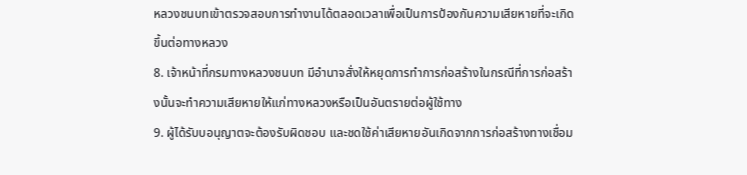หลวงชนบทเข้าตรวจสอบการทำงานได้ตลอดเวลาเพื่อเป็นการป้องกันความเสียหายที่จะเกิดขึ้นต่อทางหลวง
8. เจ้าหน้าที่กรมทางหลวงชนบท มีอำนาจสั่งให้หยุดการทำการก่อสร้างในกรณีที่การก่อสร้างนั้นจะทำความเสียหายให้แก่ทางหลวงหรือเป็นอันตรายต่อผู้ใช้ทาง
9. ผู้ได้รับบอนุญาตจะต้องรับผิดชอบ และชดใช้ค่าเสียหายอันเกิดจากการก่อสร้างทางเชื่อม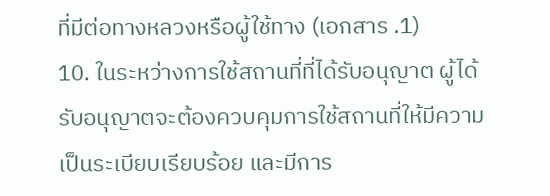ที่มีต่อทางหลวงหรือผู้ใช้ทาง (เอกสาร .1)
10. ในระหว่างการใช้สถานที่ที่ได้รับอนุญาต ผู้ได้รับอนุญาตจะต้องควบคุมการใช้สถานที่ให้มีความเป็นระเบียบเรียบร้อย และมีการ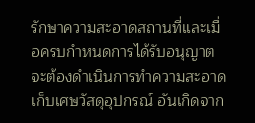รักษาความสะอาดสถานที่และเมื่อครบกำหนดการได้รับอนุญาตจะต้องดำเนินการทำความสะอาด เก็บเศษวัสดุอุปกรณ์ อันเกิดจาก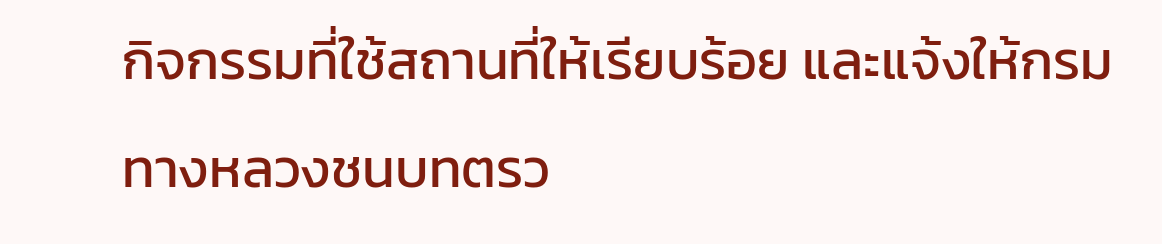กิจกรรมที่ใช้สถานที่ให้เรียบร้อย และแจ้งให้กรมทางหลวงชนบทตรว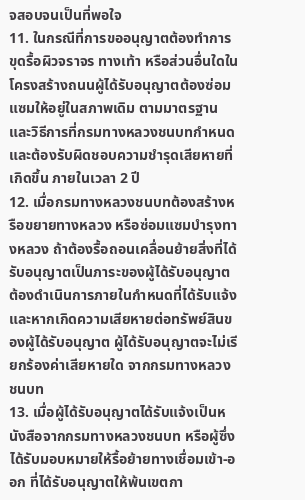จสอบจนเป็นที่พอใจ
11. ในกรณีที่การขออนุญาตต้องทำการขุดรื้อผิวจราจร ทางเท้า หรือส่วนอื่นใดในโครงสร้างถนนผู้ได้รับอนุญาตต้องซ่อมแซมให้อยู่ในสภาพเดิม ตามมาตรฐานและวิธีการที่กรมทางหลวงชนบทกำหนดและต้องรับผิดชอบความชำรุดเสียหายที่เกิดขึ้น ภายในเวลา 2 ปี
12. เมื่อกรมทางหลวงชนบทต้องสร้างหรือขยายทางหลวง หรือซ่อมแซมบำรุงทางหลวง ถ้าต้องรื้อถอนเคลื่อนย้ายสิ่งที่ได้รับอนุญาตเป็นภาระของผู้ได้รับอนุญาตต้องดำเนินการภายในกำหนดที่ได้รับแจ้งและหากเกิดความเสียหายต่อทรัพย์สินของผู้ได้รับอนุญาต ผู้ได้รับอนุญาตจะไม่เรียกร้องค่าเสียหายใด จากกรมทางหลวงชนบท
13. เมื่อผู้ได้รับอนุญาตได้รับแจ้งเป็นหนังสือจากกรมทางหลวงชนบท หรือผู้ซึ่งได้รับมอบหมายให้รื้อย้ายทางเชื่อมเข้า-ออก ที่ได้รับอนุญาตให้พ้นเขตกา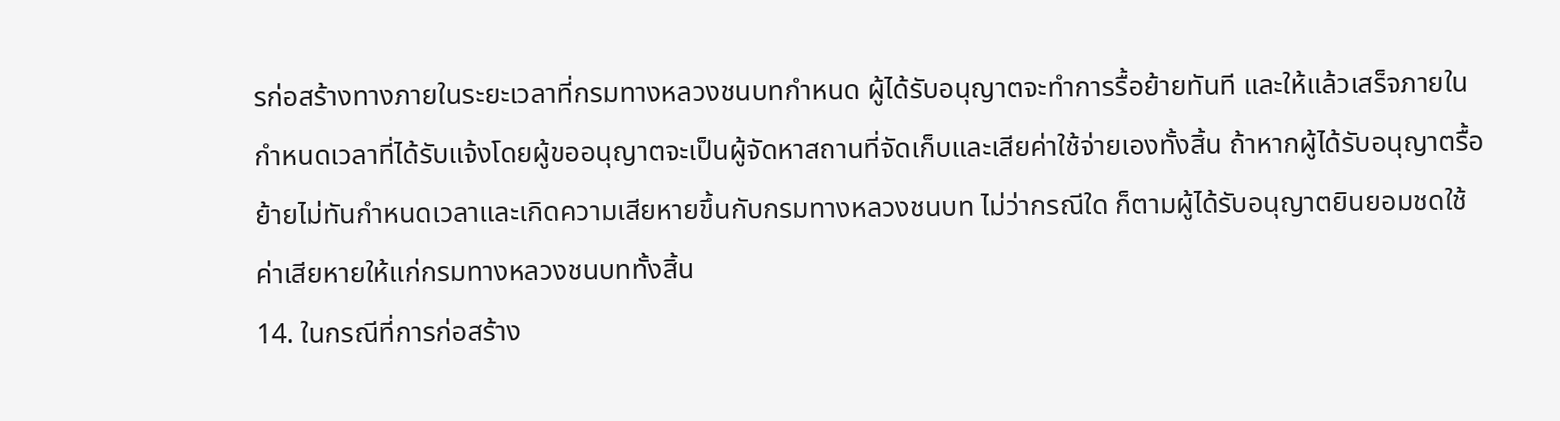รก่อสร้างทางภายในระยะเวลาที่กรมทางหลวงชนบทกำหนด ผู้ได้รับอนุญาตจะทำการรื้อย้ายทันที และให้แล้วเสร็จภายในกำหนดเวลาที่ได้รับแจ้งโดยผู้ขออนุญาตจะเป็นผู้จัดหาสถานที่จัดเก็บและเสียค่าใช้จ่ายเองทั้งสิ้น ถ้าหากผู้ได้รับอนุญาตรื้อย้ายไม่ทันกำหนดเวลาและเกิดความเสียหายขึ้นกับกรมทางหลวงชนบท ไม่ว่ากรณีใด ก็ตามผู้ได้รับอนุญาตยินยอมชดใช้ค่าเสียหายให้แก่กรมทางหลวงชนบททั้งสิ้น
14. ในกรณีที่การก่อสร้าง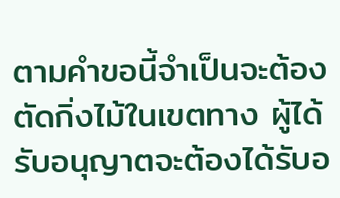ตามคำขอนี้จำเป็นจะต้องตัดกิ่งไม้ในเขตทาง ผู้ได้รับอนุญาตจะต้องได้รับอ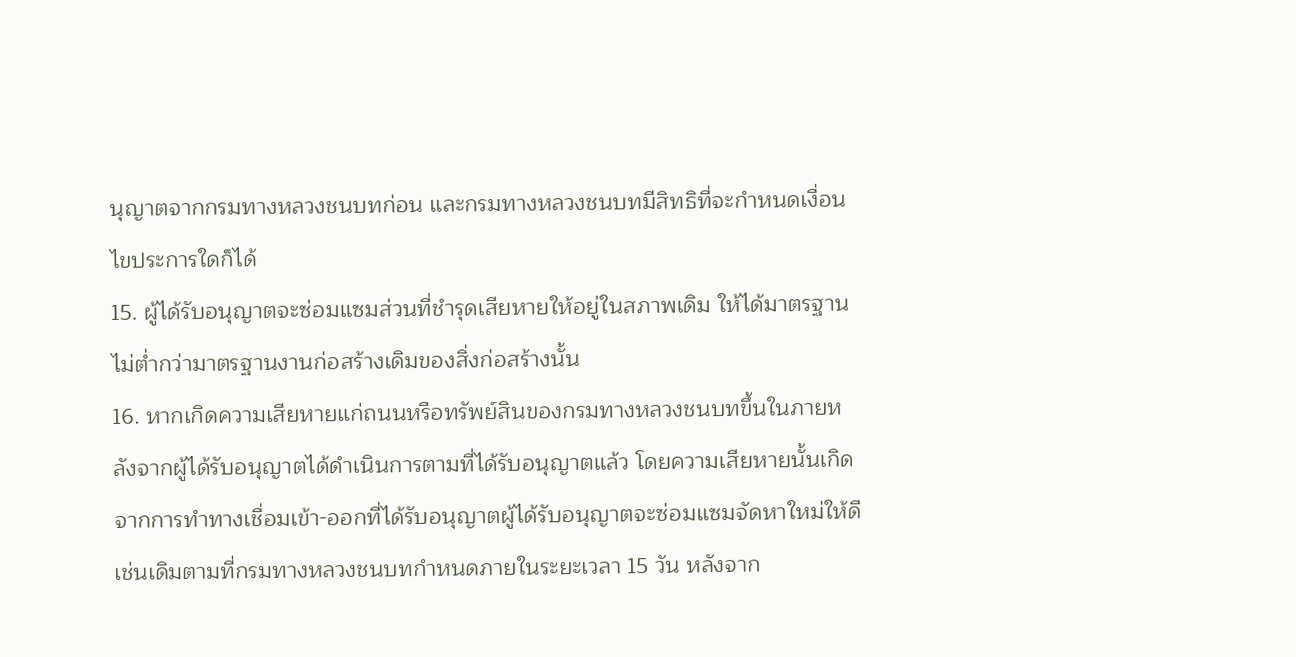นุญาตจากกรมทางหลวงชนบทก่อน และกรมทางหลวงชนบทมีสิทธิที่จะกำหนดเงื่อนไขประการใดก็ได้
15. ผู้ได้รับอนุญาตจะซ่อมแซมส่วนที่ชำรุดเสียหายให้อยู่ในสภาพเดิม ให้ได้มาตรฐานไม่ต่ำกว่ามาตรฐานงานก่อสร้างเดิมของสิ่งก่อสร้างนั้น
16. หากเกิดความเสียหายแก่ถนนหรือทรัพย์สินของกรมทางหลวงชนบทขึ้นในภายหลังจากผู้ได้รับอนุญาตได้ดำเนินการตามที่ได้รับอนุญาตแล้ว โดยความเสียหายนั้นเกิดจากการทำทางเชื่อมเข้า-ออกที่ได้รับอนุญาตผู้ได้รับอนุญาตจะซ่อมแซมจัดหาใหม่ให้ดีเช่นเดิมตามที่กรมทางหลวงชนบทกำหนดภายในระยะเวลา 15 วัน หลังจาก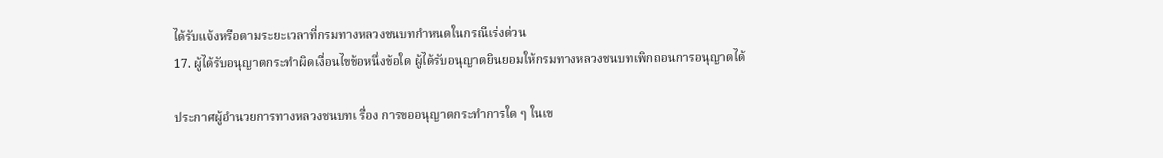ได้รับแจ้งหรือตามระยะเวลาที่กรมทางหลวงชนบทกำหนดในกรณีเร่งด่วน
17. ผู้ได้รับอนุญาตกระทำผิดเงื่อนไขข้อหนึ่งข้อใด ผู้ได้รับอนุญาตยินยอมให้กรมทางหลวงชนบทเพิกถอนการอนุญาตได้

ประกาศผู้อำนวยการทางหลวงชนบทเ รื่อง การขออนุญาตกระทำการใด ๆ ในเข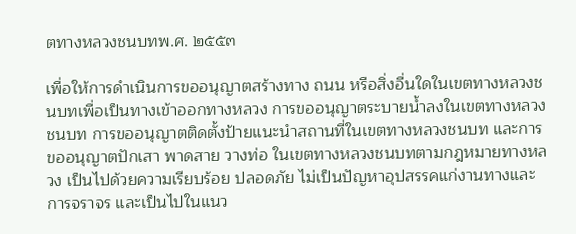ตทางหลวงชนบทพ.ศ. ๒๕๕๓

เพื่อให้การดำเนินการขออนุญาตสร้างทาง ถนน หรือสิ่งอื่นใดในเขตทางหลวงชนบทเพื่อเป็นทางเข้าออกทางหลวง การขออนุญาตระบายน้ำลงในเขตทางหลวงชนบท การขออนุญาตติดตั้งป้ายแนะนำสถานที่ในเขตทางหลวงชนบท และการขออนุญาตปักเสา พาดสาย วางท่อ ในเขตทางหลวงชนบทตามกฎหมายทางหลวง เป็นไปด้วยความเรียบร้อย ปลอดภัย ไม่เป็นปัญหาอุปสรรคแก่งานทางและการจราจร และเป็นไปในแนว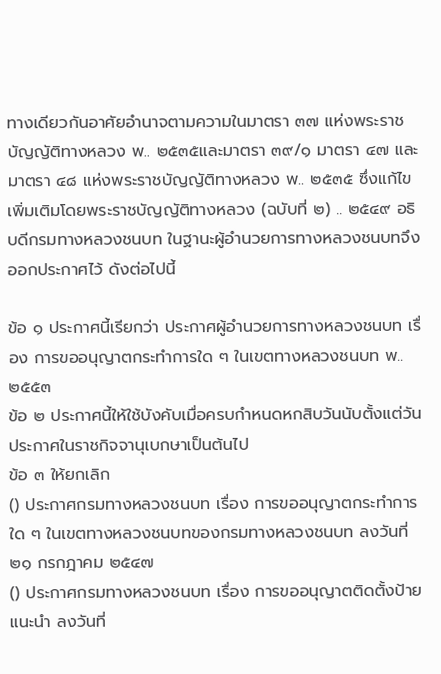ทางเดียวกันอาศัยอำนาจตามความในมาตรา ๓๗ แห่งพระราชบัญญัติทางหลวง พ.. ๒๕๓๕และมาตรา ๓๙/๑ มาตรา ๔๗ และมาตรา ๔๘ แห่งพระราชบัญญัติทางหลวง พ.. ๒๕๓๕ ซึ่งแก้ไขเพิ่มเติมโดยพระราชบัญญัติทางหลวง (ฉบับที่ ๒) .. ๒๕๔๙ อธิบดีกรมทางหลวงชนบท ในฐานะผู้อำนวยการทางหลวงชนบทจึงออกประกาศไว้ ดังต่อไปนี้

ข้อ ๑ ประกาศนี้เรียกว่า ประกาศผู้อำนวยการทางหลวงชนบท เรื่อง การขออนุญาตกระทำการใด ๆ ในเขตทางหลวงชนบท พ.. ๒๕๕๓
ข้อ ๒ ประกาศนี้ให้ใช้บังคับเมื่อครบกำหนดหกสิบวันนับตั้งแต่วันประกาศในราชกิจจานุเบกษาเป็นต้นไป
ข้อ ๓ ให้ยกเลิก
() ประกาศกรมทางหลวงชนบท เรื่อง การขออนุญาตกระทำการใด ๆ ในเขตทางหลวงชนบทของกรมทางหลวงชนบท ลงวันที่ ๒๑ กรกฎาคม ๒๕๔๗
() ประกาศกรมทางหลวงชนบท เรื่อง การขออนุญาตติดตั้งป้ายแนะนำ ลงวันที่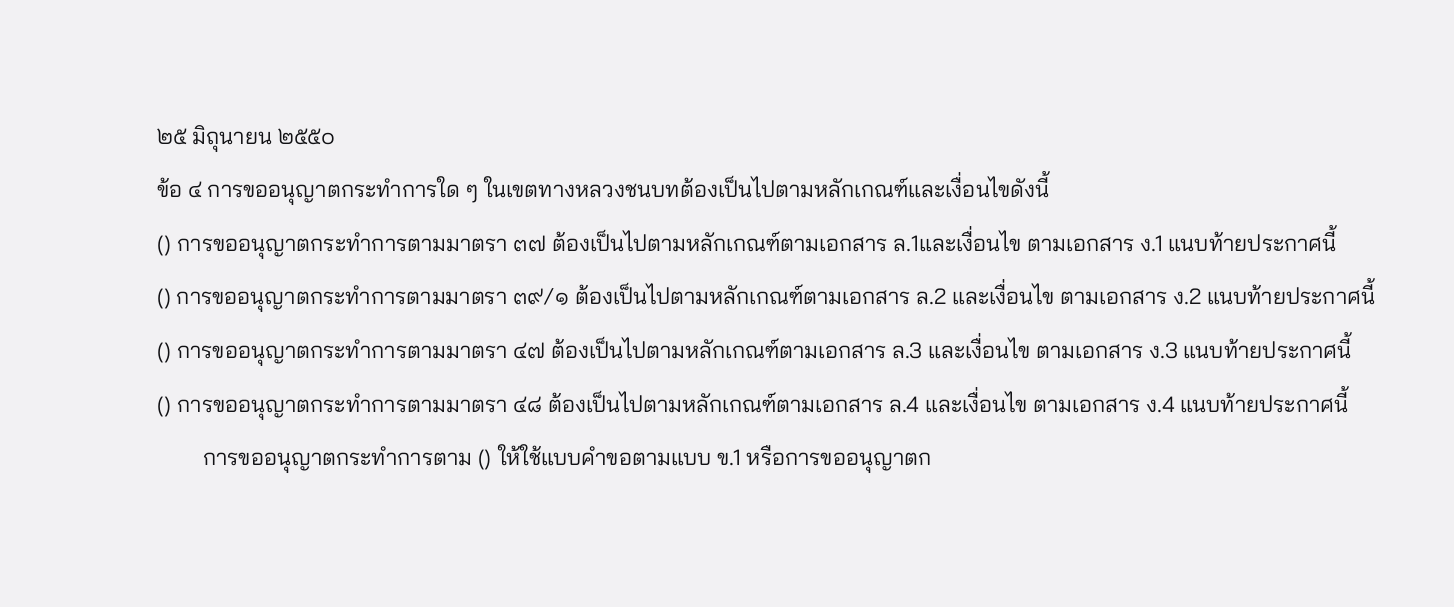๒๕ มิถุนายน ๒๕๕๐
ข้อ ๔ การขออนุญาตกระทำการใด ๆ ในเขตทางหลวงชนบทต้องเป็นไปตามหลักเกณฑ์และเงื่อนไขดังนี้
() การขออนุญาตกระทำการตามมาตรา ๓๗ ต้องเป็นไปตามหลักเกณฑ์ตามเอกสาร ล.1และเงื่อนไข ตามเอกสาร ง.1 แนบท้ายประกาศนี้
() การขออนุญาตกระทำการตามมาตรา ๓๙/๑ ต้องเป็นไปตามหลักเกณฑ์ตามเอกสาร ล.2 และเงื่อนไข ตามเอกสาร ง.2 แนบท้ายประกาศนี้
() การขออนุญาตกระทำการตามมาตรา ๔๗ ต้องเป็นไปตามหลักเกณฑ์ตามเอกสาร ล.3 และเงื่อนไข ตามเอกสาร ง.3 แนบท้ายประกาศนี้
() การขออนุญาตกระทำการตามมาตรา ๔๘ ต้องเป็นไปตามหลักเกณฑ์ตามเอกสาร ล.4 และเงื่อนไข ตามเอกสาร ง.4 แนบท้ายประกาศนี้
        การขออนุญาตกระทำการตาม () ให้ใช้แบบคำขอตามแบบ ข.1 หรือการขออนุญาตก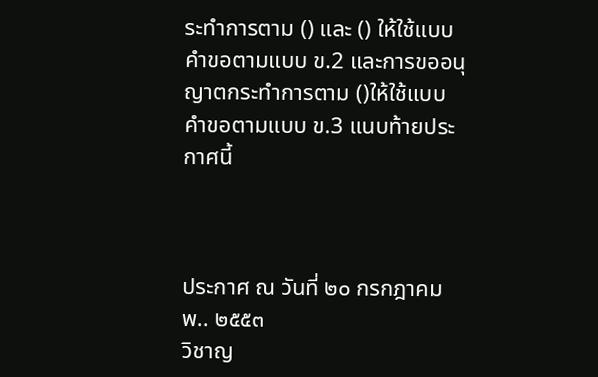ระทำการตาม () และ () ให้ใช้แบบคำขอตามแบบ ข.2 และการขออนุญาตกระทำการตาม ()ให้ใช้แบบคำขอตามแบบ ข.3 แนบท้ายประกาศนี้



ประกาศ ณ วันที่ ๒๐ กรกฎาคม พ.. ๒๕๕๓
วิชาญ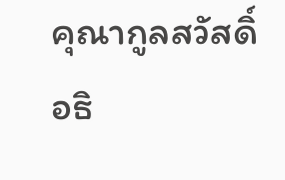คุณากูลสวัสดิ์
อธิ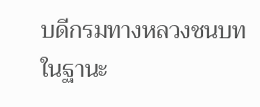บดีกรมทางหลวงชนบท
ในฐานะ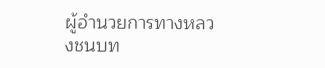ผู้อำนวยการทางหลวงชนบท